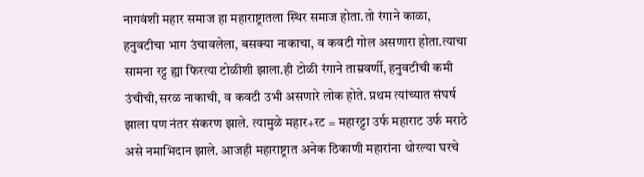नागवंशी महार समाज हा महाराष्ट्रातला स्थिर समाज होता.तो रंगाने काळा, हनुवटीचा भाग उंचावलेला, बसक्या नाकाचा, व कवटी गोल असणारा होता.त्याचा सामना रट्ट ह्या फिरत्या टोळीशी झाला.ही टोळी रंगाने ताम्रवर्णी, हनुवटीची कमी उंचीची,सरळ नाकाची, व कवटी उभी असणारे लोक होते. प्रथम त्यांच्यात संघर्ष झाला पण नंतर संकरण झाले. त्यामुळे महार+रट = महारट्टा उर्फ महाराट उर्फ मराठे असे नमाभिदान झाले. आजही महाराष्ट्रात अनेक ठिकाणी महारांना थोरल्या घरचे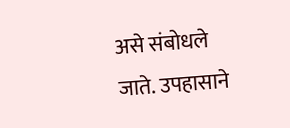असे संबोधले जाते. उपहासाने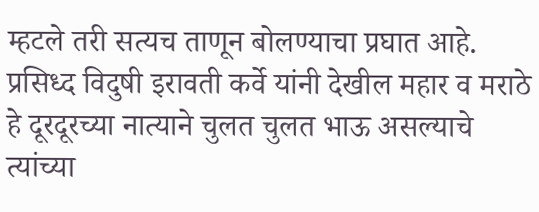म्हटले तरी सत्यच ताणून बोलण्याचा प्रघात आहे. प्रसिध्द विदुषी इरावती कर्वे यांनी देखील महार व मराठे हे दूरदूरच्या नात्याने चुलत चुलत भाऊ असल्याचे त्यांच्या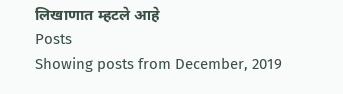लिखाणात म्हटले आहे
Posts
Showing posts from December, 2019